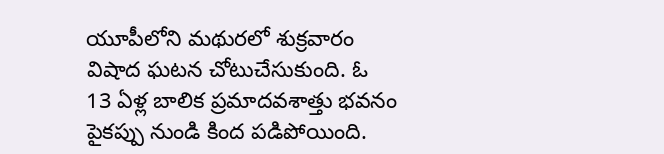యూపీలోని మథురలో శుక్రవారం విషాద ఘటన చోటుచేసుకుంది. ఓ 13 ఏళ్ల బాలిక ప్రమాదవశాత్తు భవనం పైకప్పు నుండి కింద పడిపోయింది.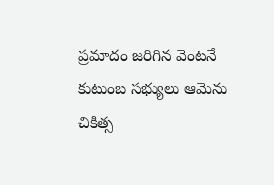ప్రమాదం జరిగిన వెంటనే కుటుంబ సభ్యులు ఆమెను చికిత్స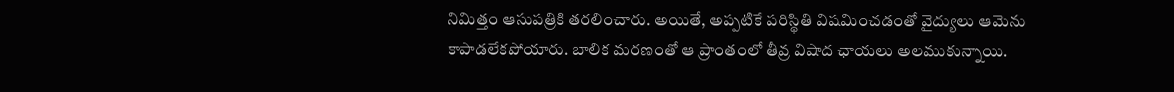నిమిత్తం ఆసుపత్రికి తరలించారు. అయితే, అప్పటికే పరిస్థితి విషమించడంతో వైద్యులు ఆమెను కాపాడలేకపోయారు. బాలిక మరణంతో ఆ ప్రాంతంలో తీవ్ర విషాద ఛాయలు అలముకున్నాయి.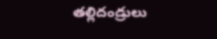తల్లిదండ్రులు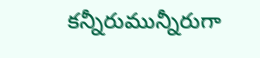కన్నీరుమున్నీరుగా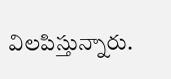విలపిస్తున్నారు.